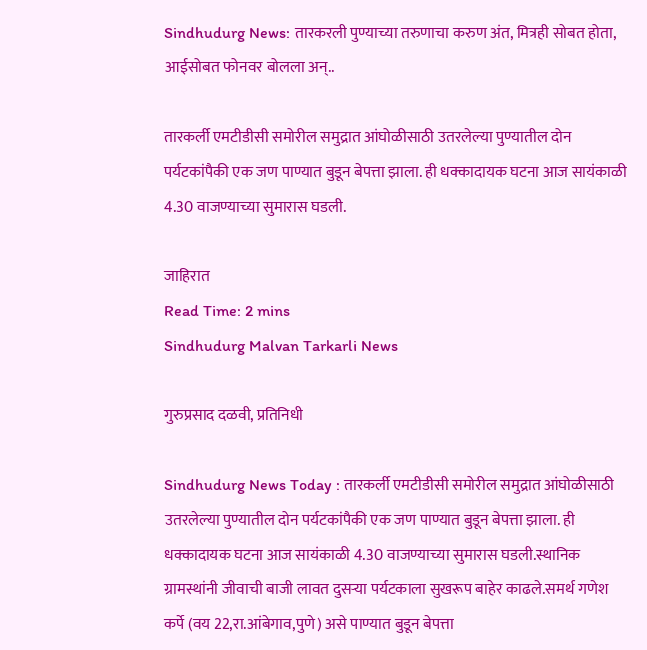Sindhudurg News: तारकरली पुण्याच्या तरुणाचा करुण अंत, मित्रही सोबत होता, आईसोबत फोनवर बोलला अन्..

तारकर्ली एमटीडीसी समोरील समुद्रात आंघोळीसाठी उतरलेल्या पुण्यातील दोन पर्यटकांपैकी एक जण पाण्यात बुडून बेपत्ता झाला. ही धक्कादायक घटना आज सायंकाळी 4.30 वाजण्याच्या सुमारास घडली.

जाहिरात
Read Time: 2 mins
Sindhudurg Malvan Tarkarli News

गुरुप्रसाद दळवी, प्रतिनिधी

Sindhudurg News Today : तारकर्ली एमटीडीसी समोरील समुद्रात आंघोळीसाठी उतरलेल्या पुण्यातील दोन पर्यटकांपैकी एक जण पाण्यात बुडून बेपत्ता झाला. ही धक्कादायक घटना आज सायंकाळी 4.30 वाजण्याच्या सुमारास घडली.स्थानिक ग्रामस्थांनी जीवाची बाजी लावत दुसऱ्या पर्यटकाला सुखरूप बाहेर काढले.समर्थ गणेश कर्पे (वय 22,रा.आंबेगाव,पुणे) असे पाण्यात बुडून बेपत्ता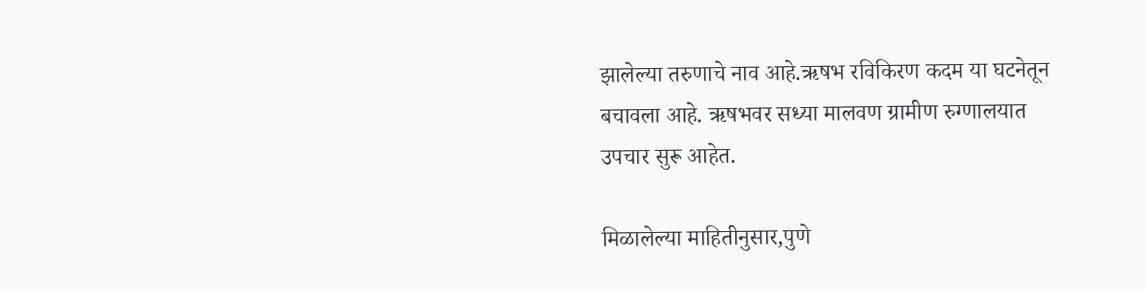झालेल्या तरुणाचे नाव आहे.ऋषभ रविकिरण कदम या घटनेतून बचावला आहे. ऋषभवर सध्या मालवण ग्रामीण रुग्णालयात उपचार सुरू आहेत.

मिळालेल्या माहितीनुसार,पुणे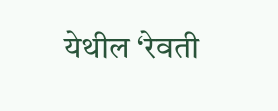येथील ‘रेवती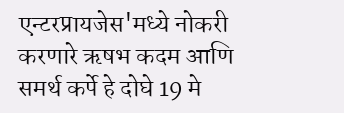एन्टरप्रायजेस'मध्ये नोकरी करणारे ऋषभ कदम आणि समर्थ कर्पे हे दोघे 19 मे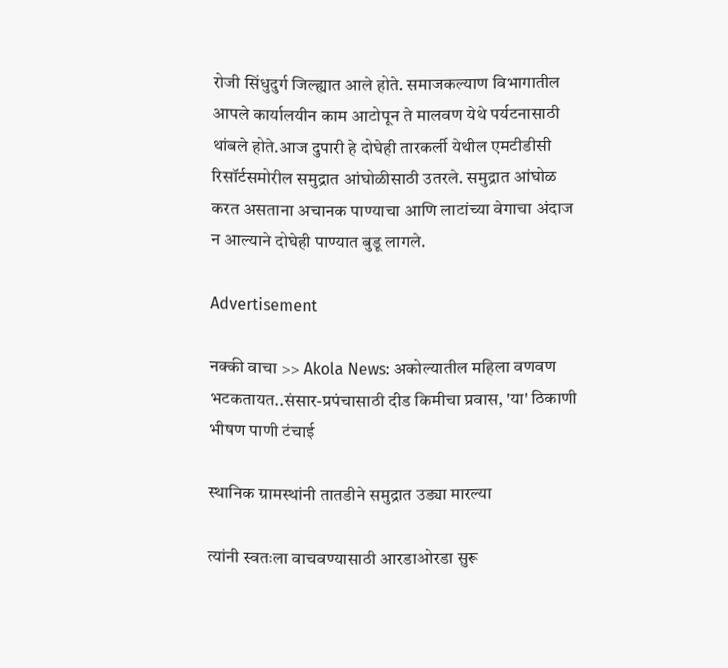रोजी सिंधुदुर्ग जिल्ह्यात आले होते. समाजकल्याण विभागातील आपले कार्यालयीन काम आटोपून ते मालवण येथे पर्यटनासाठी थांबले होते.आज दुपारी हे दोघेही तारकर्ली येथील एमटीडीसी रिसॉर्टसमोरील समुद्रात आंघोळीसाठी उतरले. समुद्रात आंघोळ करत असताना अचानक पाण्याचा आणि लाटांच्या वेगाचा अंदाज न आल्याने दोघेही पाण्यात बुडू लागले.

Advertisement

नक्की वाचा >> Akola News: अकोल्यातील महिला वणवण भटकतायत..संसार-प्रपंचासाठी दीड किमीचा प्रवास, 'या' ठिकाणी भीषण पाणी टंचाई

स्थानिक ग्रामस्थांनी तातडीने समुद्रात उड्या मारल्या

त्यांनी स्वतःला वाचवण्यासाठी आरडाओरडा सुरू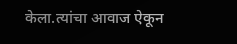केला.त्यांचा आवाज ऐकून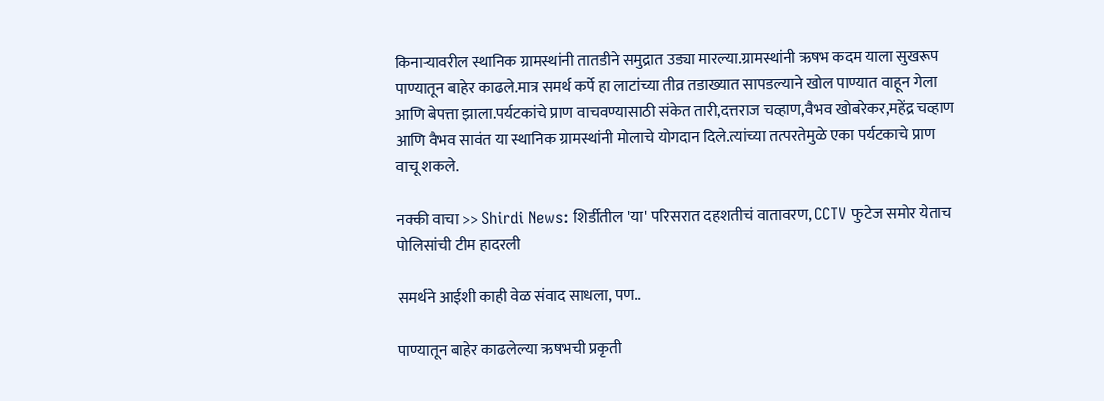किनाऱ्यावरील स्थानिक ग्रामस्थांनी तातडीने समुद्रात उड्या मारल्या.ग्रामस्थांनी ऋषभ कदम याला सुखरूप पाण्यातून बाहेर काढले.मात्र समर्थ कर्पे हा लाटांच्या तीव्र तडाख्यात सापडल्याने खोल पाण्यात वाहून गेला आणि बेपत्ता झाला.पर्यटकांचे प्राण वाचवण्यासाठी संकेत तारी,दत्तराज चव्हाण,वैभव खोबरेकर,महेंद्र चव्हाण आणि वैभव सावंत या स्थानिक ग्रामस्थांनी मोलाचे योगदान दिले.त्यांच्या तत्परतेमुळे एका पर्यटकाचे प्राण वाचू शकले.

नक्की वाचा >> Shirdi News: शिर्डीतील 'या' परिसरात दहशतीचं वातावरण, CCTV फुटेज समोर येताच पोलिसांची टीम हादरली

समर्थने आईशी काही वेळ संवाद साधला, पण..

पाण्यातून बाहेर काढलेल्या ऋषभची प्रकृती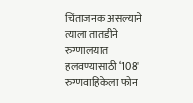चिंताजनक असल्याने त्याला तातडीने रुग्णालयात हलवण्यासाठी ‘108' रुग्णवाहिकेला फोन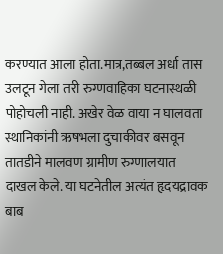करण्यात आला होता.मात्र,तब्बल अर्धा तास उलटून गेला तरी रुग्णवाहिका घटनास्थळी पोहोचली नाही. अखेर वेळ वाया न घालवता स्थानिकांनी ऋषभला दुचाकीवर बसवून तातडीने मालवण ग्रामीण रुग्णालयात दाखल केले. या घटनेतील अत्यंत हृदयद्रावक बाब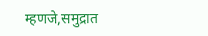म्हणजे,समुद्रात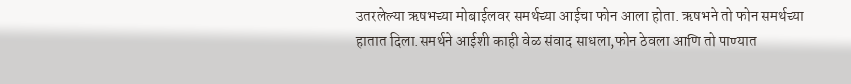उतरलेल्या ऋषभच्या मोबाईलवर समर्थच्या आईचा फोन आला होता. ऋषभने तो फोन समर्थच्या हातात दिला.समर्थने आईशी काही वेळ संवाद साधला,फोन ठेवला आणि तो पाण्यात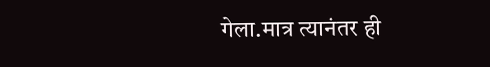गेला.मात्र त्यानंतर ही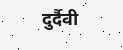दुर्दैवी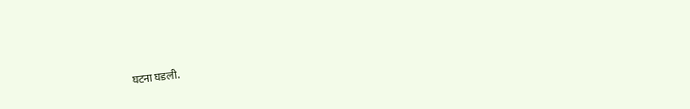घटना घडली.